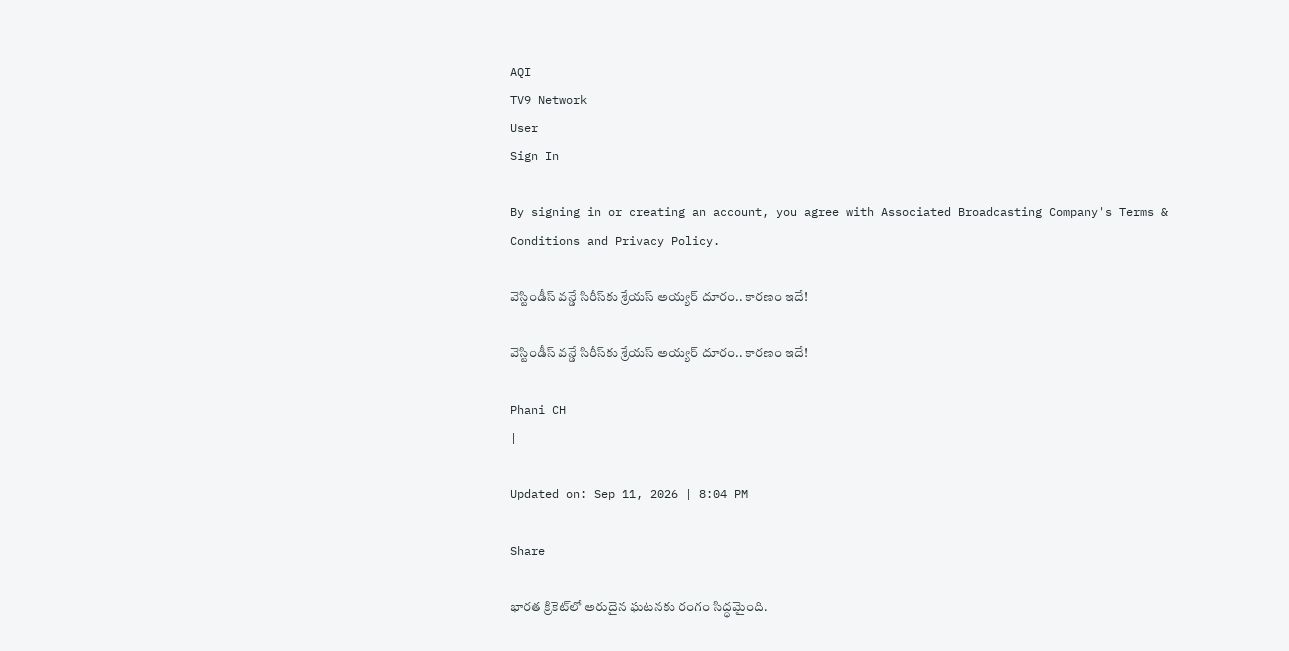AQI
TV9 Network
User
Sign In

By signing in or creating an account, you agree with Associated Broadcasting Company's Terms & Conditions and Privacy Policy.

వెస్టిండీస్ వన్డే సిరీస్‌కు శ్రేయస్ అయ్యర్ దూరం.. కారణం ఇదే!

వెస్టిండీస్ వన్డే సిరీస్‌కు శ్రేయస్ అయ్యర్ దూరం.. కారణం ఇదే!

Phani CH
|

Updated on: Sep 11, 2026 | 8:04 PM

Share

భారత క్రికెట్‌లో అరుదైన ఘటనకు రంగం సిద్ధమైంది.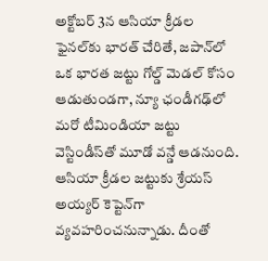అక్టోబర్ 3న ఆసియా క్రీడల ఫైనల్‌కు భారత్ చేరితే, జపాన్‌లో ఒక భారత జట్టు గోల్డ్ మెడల్ కోసం ఆడుతుండగా, న్యూ ఛండీగఢ్‌లో మరో టీమిండియా జట్టు వెస్టిండీస్‌తో మూడో వన్డే ఆడనుంది. ఆసియా క్రీడల జట్టుకు శ్రేయస్ అయ్యర్ కెప్టెన్‌గా వ్యవహరించనున్నాడు. దీంతో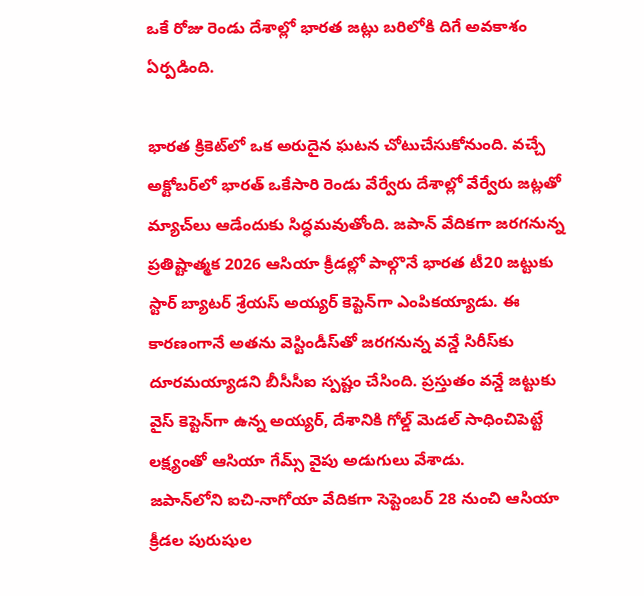ఒకే రోజు రెండు దేశాల్లో భారత జట్లు బరిలోకి దిగే అవకాశం ఏర్పడింది.

భారత క్రికెట్‌లో ఒక అరుదైన ఘటన చోటుచేసుకోనుంది. వచ్చే అక్టోబర్‌లో భారత్ ఒకేసారి రెండు వేర్వేరు దేశాల్లో వేర్వేరు జట్లతో మ్యాచ్‌లు ఆడేందుకు సిద్ధమవుతోంది. జపాన్ వేదికగా జరగనున్న ప్రతిష్టాత్మక 2026 ఆసియా క్రీడల్లో పాల్గొనే భారత టీ20 జట్టుకు స్టార్ బ్యాటర్ శ్రేయస్ అయ్యర్ కెప్టెన్‌గా ఎంపికయ్యాడు. ఈ కారణంగానే అతను వెస్టిండీస్‌తో జరగనున్న వన్డే సిరీస్‌కు దూరమయ్యాడని బీసీసీఐ స్పష్టం చేసింది. ప్రస్తుతం వన్డే జట్టుకు వైస్ కెప్టెన్‌గా ఉన్న అయ్యర్, దేశానికి గోల్డ్ మెడల్ సాధించిపెట్టే లక్ష్యంతో ఆసియా గేమ్స్ వైపు అడుగులు వేశాడు.
జపాన్‌లోని ఐచి-నాగోయా వేదికగా సెప్టెంబర్ 28 నుంచి ఆసియా క్రీడల పురుషుల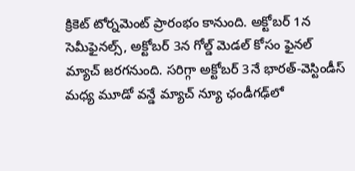క్రికెట్ టోర్నమెంట్ ప్రారంభం కానుంది. అక్టోబర్ 1న సెమీఫైనల్స్, అక్టోబర్ 3న గోల్డ్ మెడల్ కోసం ఫైనల్ మ్యాచ్ జరగనుంది. సరిగ్గా అక్టోబర్ 3నే భారత్-వెస్టిండీస్ మధ్య మూడో వన్డే మ్యాచ్ న్యూ ఛండీగఢ్‌లో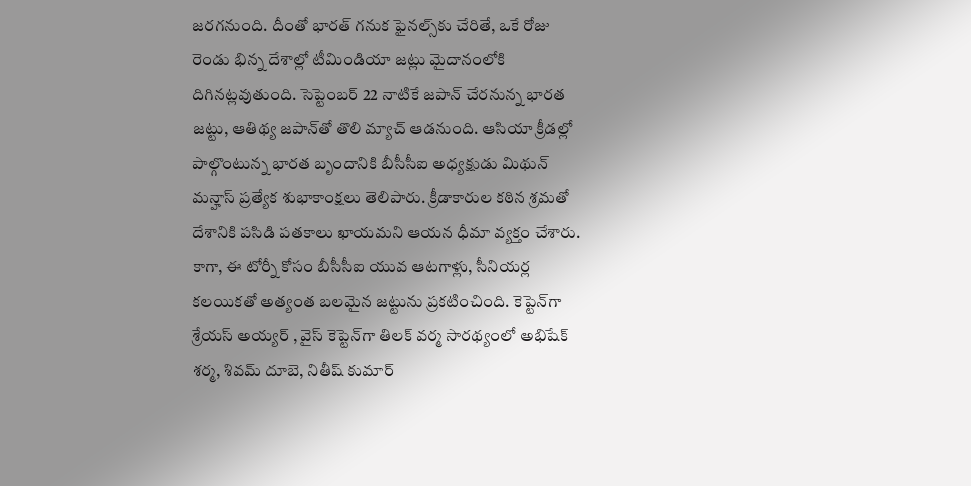జరగనుంది. దీంతో భారత్ గనుక ఫైనల్స్‌కు చేరితే, ఒకే రోజు రెండు భిన్న దేశాల్లో టీమిండియా జట్లు మైదానంలోకి దిగినట్లవుతుంది. సెప్టెంబర్ 22 నాటికే జపాన్ చేరనున్న భారత జట్టు, ఆతిథ్య జపాన్‌తో తొలి మ్యాచ్ ఆడనుంది. ఆసియా క్రీడల్లో పాల్గొంటున్న భారత బృందానికి బీసీసీఐ అధ్యక్షుడు మిథున్ మన్హాస్ ప్రత్యేక శుభాకాంక్షలు తెలిపారు. క్రీడాకారుల కఠిన శ్రమతో దేశానికి పసిడి పతకాలు ఖాయమని ఆయన ధీమా వ్యక్తం చేశారు. కాగా, ఈ టోర్నీ కోసం బీసీసీఐ యువ ఆటగాళ్లు, సీనియర్ల కలయికతో అత్యంత బలమైన జట్టును ప్రకటించింది. కెప్టెన్‌గా శ్రేయస్ అయ్యర్ , వైస్‌ కెప్టెన్‌గా తిలక్ వర్మ సారథ్యంలో అభిషేక్ శర్మ, శివమ్ దూబె, నితీష్ కుమార్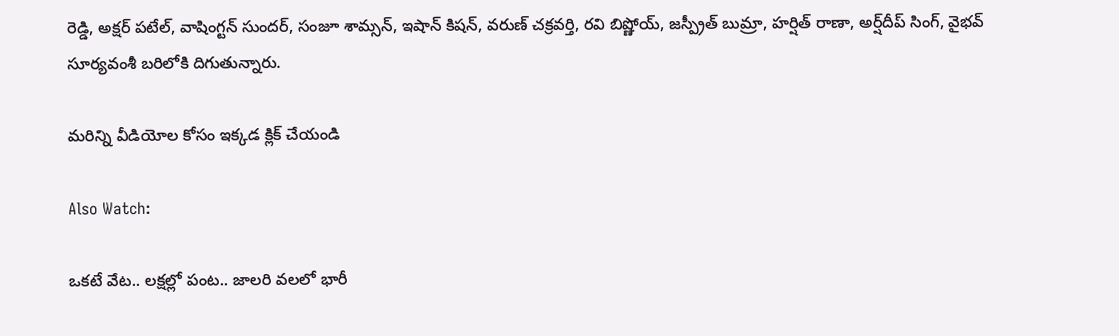రెడ్డి, అక్షర్ పటేల్, వాషింగ్టన్ సుందర్, సంజూ శామ్సన్, ఇషాన్ కిషన్, వరుణ్ చక్రవర్తి, రవి బిష్ణోయ్, జస్ప్రీత్ బుమ్రా, హర్షిత్ రాణా, అర్ష్‌దీప్ సింగ్, వైభవ్ సూర్యవంశీ బరిలోకి దిగుతున్నారు.

మరిన్ని వీడియోల కోసం ఇక్కడ క్లిక్ చేయండి

Also Watch:

ఒకటే వేట.. లక్షల్లో పంట.. జాలరి వలలో భారీ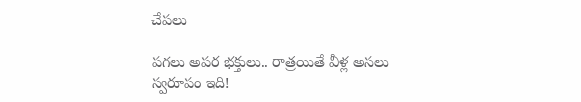చేపలు

పగలు అపర భక్తులు.. రాత్రయితే వీళ్ల అసలు స్వరూపం ఇది!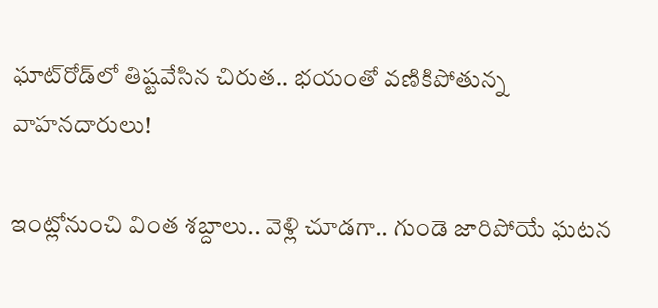ఘాట్‌రోడ్‌లో తిష్టవేసిన చిరుత.. భయంతో వణికిపోతున్న వాహనదారులు!

ఇంట్లోనుంచి వింత శబ్దాలు.. వెళ్లి చూడగా.. గుండె జారిపోయే ఘటన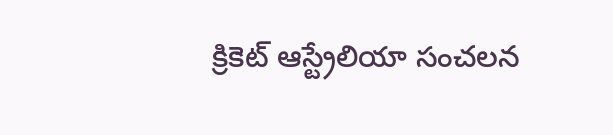క్రికెట్‌ ఆస్ట్రేలియా సంచలన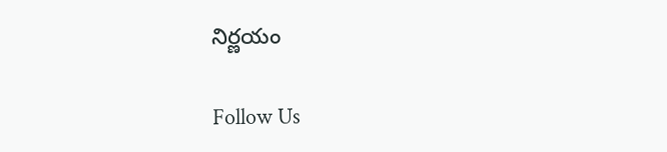నిర్ణయం

Follow Us